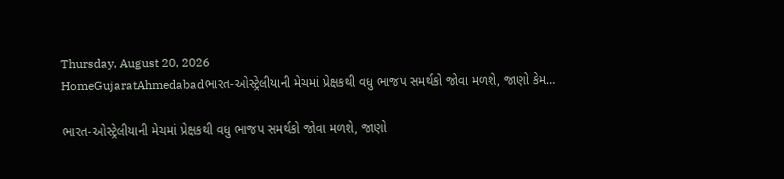Thursday, August 20, 2026
HomeGujaratAhmedabadભારત-ઓસ્ટ્રેલીયાની મેચમાં પ્રેક્ષકથી વધુ ભાજપ સમર્થકો જોવા મળશે, જાણો કેમ…

ભારત-ઓસ્ટ્રેલીયાની મેચમાં પ્રેક્ષકથી વધુ ભાજપ સમર્થકો જોવા મળશે, જાણો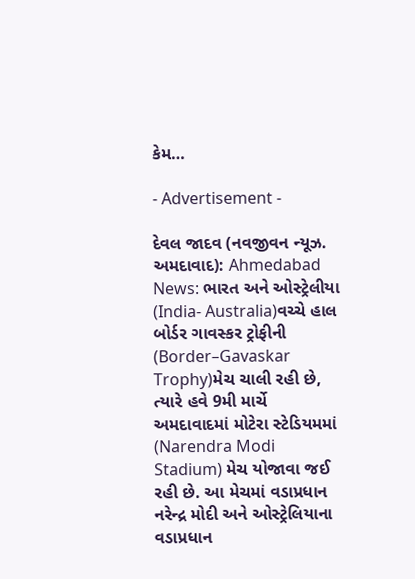કેમ…

- Advertisement -

દેવલ જાદવ (નવજીવન ન્યૂઝ. અમદાવાદ): Ahmedabad News: ભારત અને ઓસ્ટ્રેલીયા (India- Australia)વચ્ચે હાલ બોર્ડર ગાવસ્કર ટ્રોફીની (Border–Gavaskar Trophy)મેચ ચાલી રહી છે, ત્યારે હવે 9મી માર્ચે અમદાવાદમાં મોટેરા સ્ટેડિયમમાં (Narendra Modi Stadium) મેચ યોજાવા જઈ રહી છે. આ મેચમાં વડાપ્રધાન નરેન્દ્ર મોદી અને ઓસ્ટ્રેલિયાના વડાપ્રધાન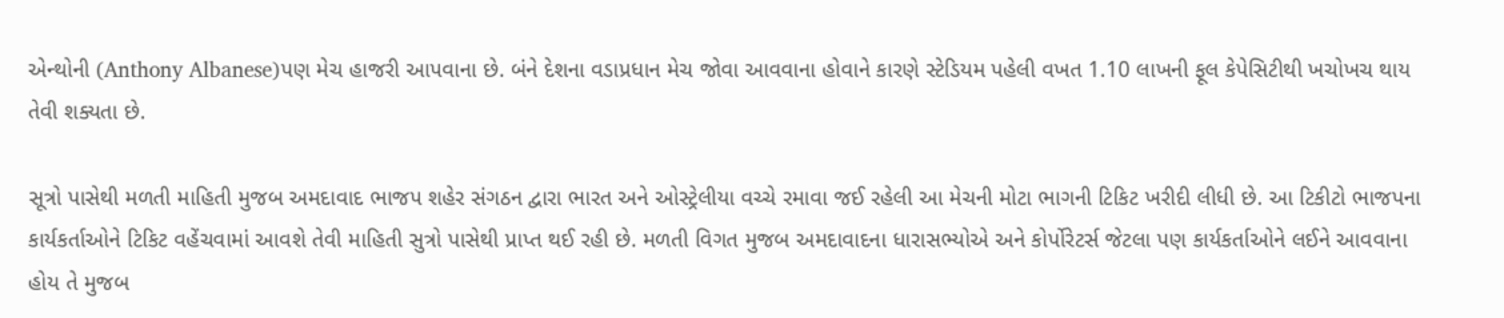એન્થોની (Anthony Albanese)પણ મેચ હાજરી આપવાના છે. બંને દેશના વડાપ્રધાન મેચ જોવા આવવાના હોવાને કારણે સ્ટેડિયમ પહેલી વખત 1.10 લાખની ફૂલ કેપેસિટીથી ખચોખચ થાય તેવી શક્યતા છે.

સૂત્રો પાસેથી મળતી માહિતી મુજબ અમદાવાદ ભાજપ શહેર સંગઠન દ્વારા ભારત અને ઓસ્ટ્રેલીયા વચ્ચે રમાવા જઈ રહેલી આ મેચની મોટા ભાગની ટિકિટ ખરીદી લીધી છે. આ ટિકીટો ભાજપના કાર્યકર્તાઓને ટિકિટ વહેંચવામાં આવશે તેવી માહિતી સુત્રો પાસેથી પ્રાપ્ત થઈ રહી છે. મળતી વિગત મુજબ અમદાવાદના ધારાસભ્યોએ અને કોર્પોરેટર્સ જેટલા પણ કાર્યકર્તાઓને લઈને આવવાના હોય તે મુજબ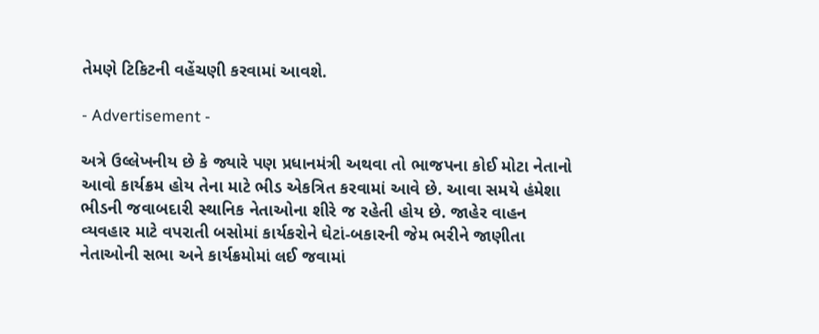તેમણે ટિકિટની વહેંચણી કરવામાં આવશે.

- Advertisement -

અત્રે ઉલ્લેખનીય છે કે જ્યારે પણ પ્રધાનમંત્રી અથવા તો ભાજપના કોઈ મોટા નેતાનો આવો કાર્યક્રમ હોય તેના માટે ભીડ એકત્રિત કરવામાં આવે છે. આવા સમયે હંમેશા ભીડની જવાબદારી સ્થાનિક નેતાઓના શીરે જ રહેતી હોય છે. જાહેર વાહન વ્યવહાર માટે વપરાતી બસોમાં કાર્યકરોને ઘેટાં-બકારની જેમ ભરીને જાણીતા નેતાઓની સભા અને કાર્યક્રમોમાં લઈ જવામાં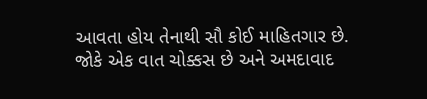આવતા હોય તેનાથી સૌ કોઈ માહિતગાર છે. જોકે એક વાત ચોક્કસ છે અને અમદાવાદ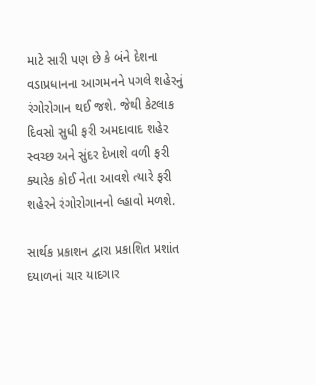માટે સારી પણ છે કે બંને દેશના વડાપ્રધાનના આગમનને પગલે શહેરનું રંગોરોગાન થઈ જશે. જેથી કેટલાક દિવસો સુધી ફરી અમદાવાદ શહેર સ્વચ્છ અને સુંદર દેખાશે વળી ફરી ક્યારેક કોઈ નેતા આવશે ત્યારે ફરી શહેરને રંગોરોગાનનો લ્હાવો મળશે.

સાર્થક પ્રકાશન દ્વારા પ્રકાશિત પ્રશાંત દયાળનાં ચાર યાદગાર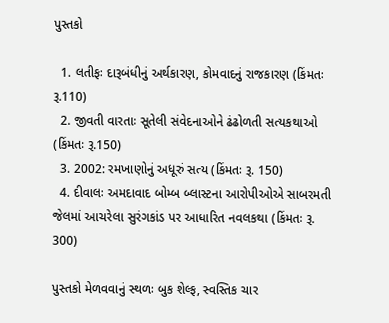પુસ્તકો

  1. લતીફઃ દારૂબંધીનું અર્થકારણ, કોમવાદનું રાજકારણ (કિંમતઃ રૂ.110)
  2. જીવતી વારતાઃ સૂતેલી સંવેદનાઓને ઢંઢોળતી સત્યકથાઓ (કિંમતઃ રૂ.150)
  3. 2002: રમખાણોનું અધૂરું સત્ય (કિંમતઃ રૂ. 150)
  4. દીવાલઃ અમદાવાદ બોમ્બ બ્લાસ્ટના આરોપીઓએ સાબરમતી જેલમાં આચરેલા સુરંગકાંડ પર આધારિત નવલકથા (કિંમતઃ રૂ. 300)

પુસ્તકો મેળવવાનું સ્થળઃ બુક શેલ્ફ, સ્વસ્તિક ચાર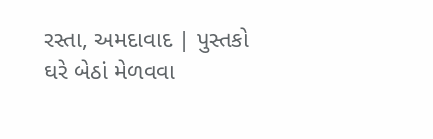રસ્તા, અમદાવાદ | પુસ્તકો ઘરે બેઠાં મેળવવા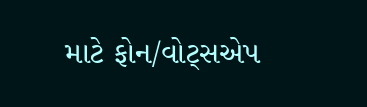માટે ફોન/વોટ્સએપ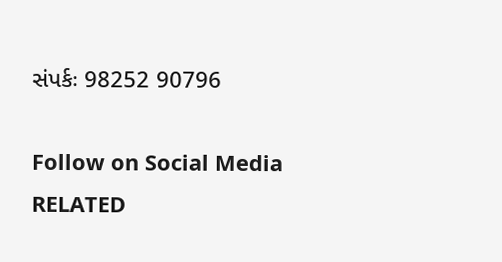સંપર્કઃ 98252 90796

Follow on Social Media
RELATED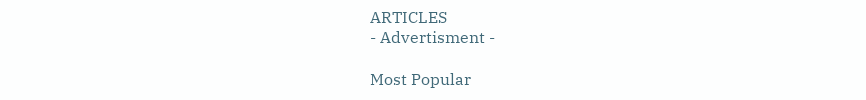ARTICLES
- Advertisment -

Most Popular